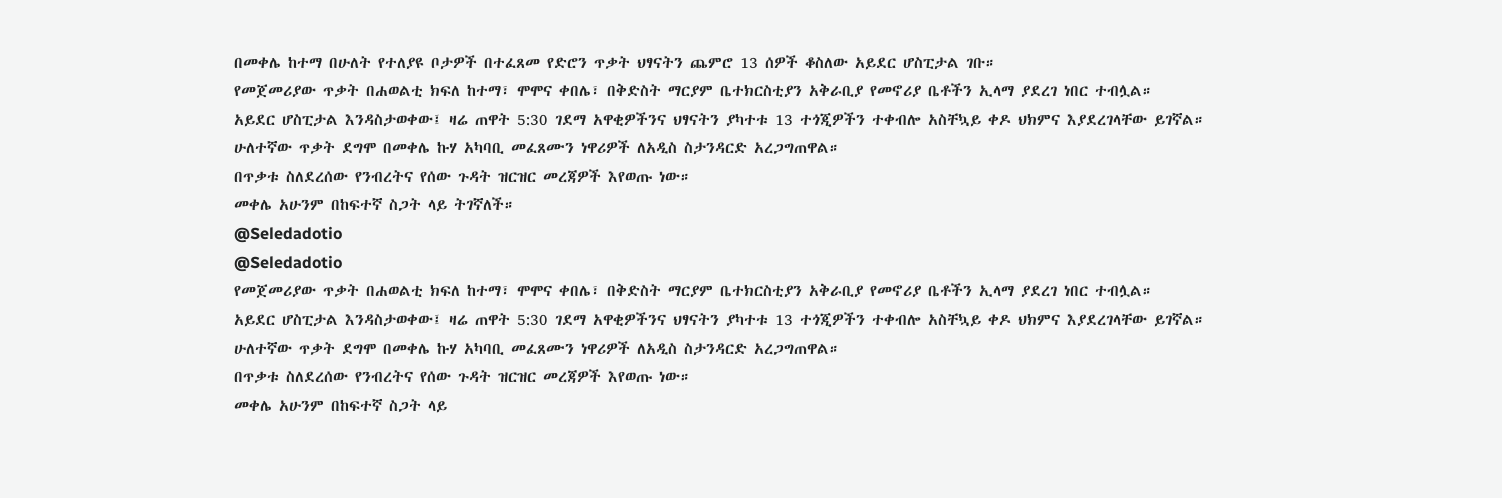በመቀሌ ከተማ በሁለት የተለያዩ ቦታዎች በተፈጸመ የድሮን ጥቃት ህፃናትን ጨምሮ 13 ሰዎች ቆስለው አይደር ሆስፒታል ገቡ።
የመጀመሪያው ጥቃት በሐወልቲ ክፍለ ከተማ፣ ሞሞና ቀበሌ፣ በቅድስት ማርያም ቤተክርስቲያን አቅራቢያ የመኖሪያ ቤቶችን ኢላማ ያደረገ ነበር ተብሏል።
አይደር ሆስፒታል እንዳስታወቀው፤ ዛሬ ጠዋት 5:30 ገደማ አዋቂዎችንና ህፃናትን ያካተቱ 13 ተጎጂዎችን ተቀብሎ አስቸኳይ ቀዶ ህክምና እያደረገላቸው ይገኛል።
ሁለተኛው ጥቃት ደግሞ በመቀሌ ኩሃ አካባቢ መፈጸሙን ነዋሪዎች ለአዲስ ስታንዳርድ አረጋግጠዋል።
በጥቃቱ ስለደረሰው የንብረትና የሰው ጉዳት ዝርዝር መረጃዎች እየወጡ ነው።
መቀሌ አሁንም በከፍተኛ ስጋት ላይ ትገኛለች።
@Seledadotio
@Seledadotio
የመጀመሪያው ጥቃት በሐወልቲ ክፍለ ከተማ፣ ሞሞና ቀበሌ፣ በቅድስት ማርያም ቤተክርስቲያን አቅራቢያ የመኖሪያ ቤቶችን ኢላማ ያደረገ ነበር ተብሏል።
አይደር ሆስፒታል እንዳስታወቀው፤ ዛሬ ጠዋት 5:30 ገደማ አዋቂዎችንና ህፃናትን ያካተቱ 13 ተጎጂዎችን ተቀብሎ አስቸኳይ ቀዶ ህክምና እያደረገላቸው ይገኛል።
ሁለተኛው ጥቃት ደግሞ በመቀሌ ኩሃ አካባቢ መፈጸሙን ነዋሪዎች ለአዲስ ስታንዳርድ አረጋግጠዋል።
በጥቃቱ ስለደረሰው የንብረትና የሰው ጉዳት ዝርዝር መረጃዎች እየወጡ ነው።
መቀሌ አሁንም በከፍተኛ ስጋት ላይ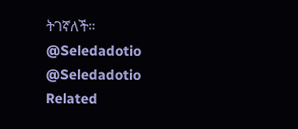ትገኛለች።
@Seledadotio
@Seledadotio
Related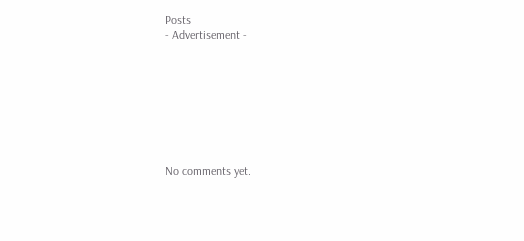Posts
- Advertisement -








No comments yet.